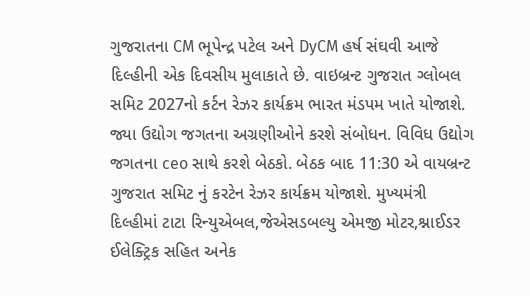ગુજરાતના CM ભૂપેન્દ્ર પટેલ અને DyCM હર્ષ સંઘવી આજે દિલ્હીની એક દિવસીય મુલાકાતે છે. વાઇબ્રન્ટ ગુજરાત ગ્લોબલ સમિટ 2027નો કર્ટન રેઝર કાર્યક્રમ ભારત મંડપમ ખાતે યોજાશે. જ્યા ઉદ્યોગ જગતના અગ્રણીઓને કરશે સંબોધન. વિવિધ ઉદ્યોગ જગતના ceo સાથે કરશે બેઠકો. બેઠક બાદ 11:30 એ વાયબ્રન્ટ ગુજરાત સમિટ નું કરટેન રેઝર કાર્યક્રમ યોજાશે. મુખ્યમંત્રી દિલ્હીમાં ટાટા રિન્યુએબલ,જેએસડબલ્યુ એમજી મોટર,શ્નાઈડર ઈલેક્ટ્રિક સહિત અનેક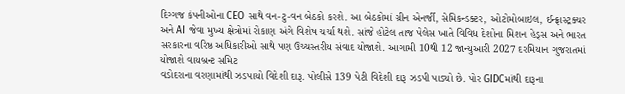દિગ્ગજ કંપનીઓના CEO સાથે વન-ટુ-વન બેઠકો કરશે. આ બેઠકોમાં ગ્રીન એનર્જી, સેમિકન્ડક્ટર, ઓટોમોબાઇલ, ઈન્ફ્રાસ્ટ્રક્ચર અને AI જેવા મુખ્ય ક્ષેત્રોમાં રોકાણ અંગે વિશેષ ચર્ચા થશે. સાંજે હોટેલ તાજ પેલેસ ખાતે વિવિધ દેશોના મિશન હેડ્સ અને ભારત સરકારના વરિષ્ઠ અધિકારીઓ સાથે પણ ઉચ્ચસ્તરીય સંવાદ યોજાશે. આગામી 10થી 12 જાન્યુઆરી 2027 દરમિયાન ગુજરાતમાં યોજાશે વાયબ્રન્ટ સમિટ
વડોદરાના વરણામાંથી ઝડપાયો વિદેશી દારૂ. પોલીસે 139 પેટી વિદેશી દારૂ ઝડપી પાડ્યો છે. પોર GIDCમાંથી દારૂના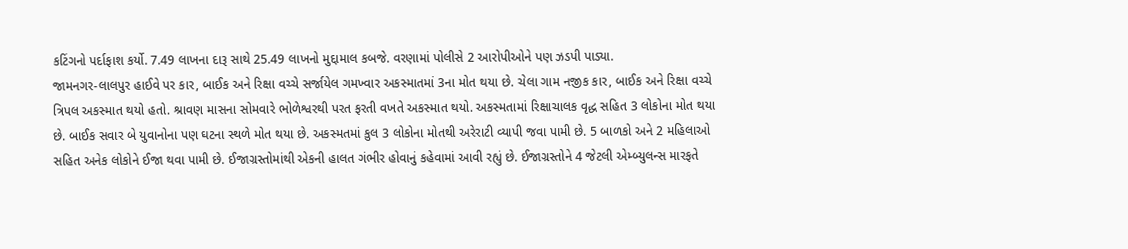કટિંગનો પર્દાફાશ કર્યો. 7.49 લાખના દારૂ સાથે 25.49 લાખનો મુદ્દામાલ કબજે. વરણામાં પોલીસે 2 આરોપીઓને પણ ઝડપી પાડ્યા.
જામનગર-લાલપુર હાઈવે પર કાર, બાઈક અને રિક્ષા વચ્ચે સર્જાયેલ ગમખ્વાર અકસ્માતમાં 3ના મોત થયા છે. ચેલા ગામ નજીક કાર, બાઈક અને રિક્ષા વચ્ચે ત્રિપલ અકસ્માત થયો હતો. શ્રાવણ માસના સોમવારે ભોળેશ્વરથી પરત ફરતી વખતે અકસ્માત થયો. અકસ્મતામાં રિક્ષાચાલક વૃદ્ધ સહિત 3 લોકોના મોત થયા છે. બાઈક સવાર બે યુવાનોના પણ ઘટના સ્થળે મોત થયા છે. અકસ્મતમાં કુલ 3 લોકોના મોતથી અરેરાટી વ્યાપી જવા પામી છે. 5 બાળકો અને 2 મહિલાઓ સહિત અનેક લોકોને ઈજા થવા પામી છે. ઈજાગ્રસ્તોમાંથી એકની હાલત ગંભીર હોવાનું કહેવામાં આવી રહ્યું છે. ઈજાગ્રસ્તોને 4 જેટલી એમ્બ્યુલન્સ મારફતે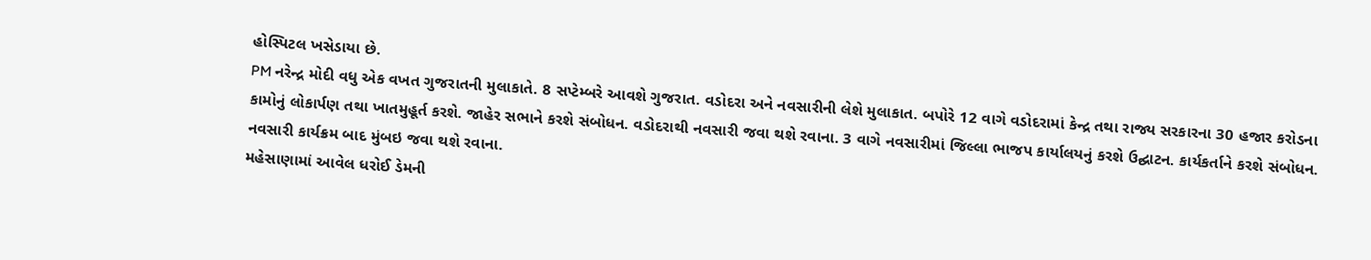હોસ્પિટલ ખસેડાયા છે.
PM નરેન્દ્ર મોદી વધુ એક વખત ગુજરાતની મુલાકાતે. 8 સપ્ટેમ્બરે આવશે ગુજરાત. વડોદરા અને નવસારીની લેશે મુલાકાત. બપોરે 12 વાગે વડોદરામાં કેન્દ્ર તથા રાજ્ય સરકારના 30 હજાર કરોડના કામોનું લોકાર્પણ તથા ખાતમુહૂર્ત કરશે. જાહેર સભાને કરશે સંબોધન. વડોદરાથી નવસારી જવા થશે રવાના. 3 વાગે નવસારીમાં જિલ્લા ભાજપ કાર્યાલયનું કરશે ઉદ્ઘાટન. કાર્યકર્તાને કરશે સંબોધન. નવસારી કાર્યક્રમ બાદ મુંબઇ જવા થશે રવાના.
મહેસાણામાં આવેલ ધરોઈ ડેમની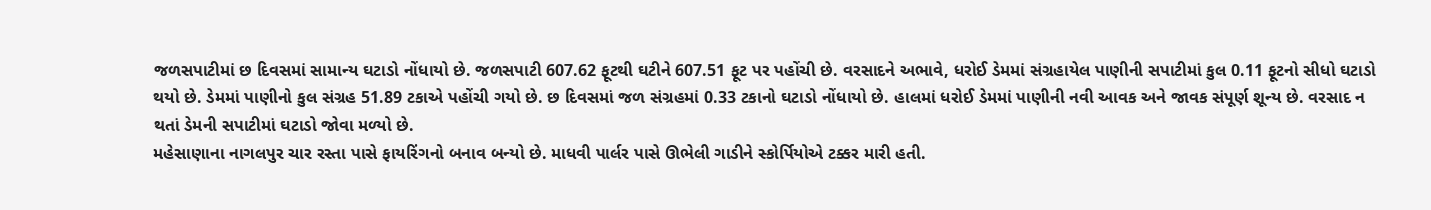જળસપાટીમાં છ દિવસમાં સામાન્ય ઘટાડો નોંધાયો છે. જળસપાટી 607.62 ફૂટથી ઘટીને 607.51 ફૂટ પર પહોંચી છે. વરસાદને અભાવે, ધરોઈ ડેમમાં સંગ્રહાયેલ પાણીની સપાટીમાં કુલ 0.11 ફૂટનો સીધો ઘટાડો થયો છે. ડેમમાં પાણીનો કુલ સંગ્રહ 51.89 ટકાએ પહોંચી ગયો છે. છ દિવસમાં જળ સંગ્રહમાં 0.33 ટકાનો ઘટાડો નોંધાયો છે. હાલમાં ધરોઈ ડેમમાં પાણીની નવી આવક અને જાવક સંપૂર્ણ શૂન્ય છે. વરસાદ ન થતાં ડેમની સપાટીમાં ઘટાડો જોવા મળ્યો છે.
મહેસાણાના નાગલપુર ચાર રસ્તા પાસે ફાયરિંગનો બનાવ બન્યો છે. માધવી પાર્લર પાસે ઊભેલી ગાડીને સ્કોર્પિયોએ ટક્કર મારી હતી.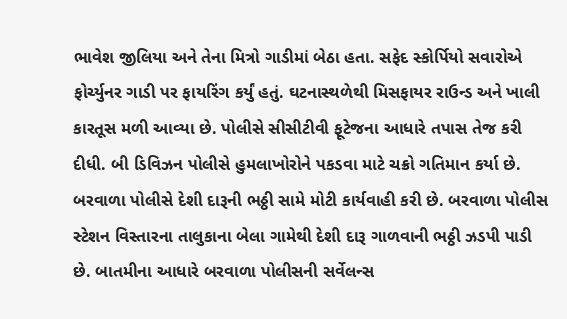ભાવેશ જીલિયા અને તેના મિત્રો ગાડીમાં બેઠા હતા. સફેદ સ્કોર્પિયો સવારોએ ફોર્ચ્યુનર ગાડી પર ફાયરિંગ કર્યું હતું. ઘટનાસ્થળેથી મિસફાયર રાઉન્ડ અને ખાલી કારતૂસ મળી આવ્યા છે. પોલીસે સીસીટીવી ફૂટેજના આધારે તપાસ તેજ કરી દીધી. બી ડિવિઝન પોલીસે હુમલાખોરોને પકડવા માટે ચક્રો ગતિમાન કર્યા છે.
બરવાળા પોલીસે દેશી દારૂની ભઠ્ઠી સામે મોટી કાર્યવાહી કરી છે. બરવાળા પોલીસ સ્ટેશન વિસ્તારના તાલુકાના બેલા ગામેથી દેશી દારૂ ગાળવાની ભઠ્ઠી ઝડપી પાડી છે. બાતમીના આધારે બરવાળા પોલીસની સર્વેલન્સ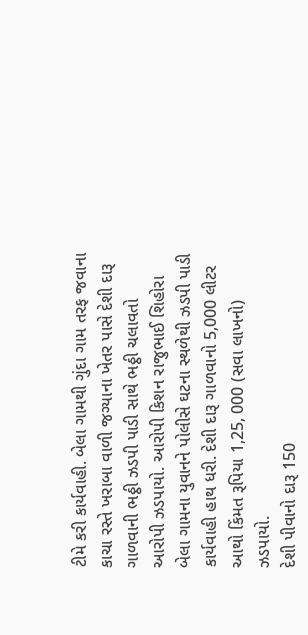ટીમે કરી કાર્યવાહી. બેલા ગામથી ગુંદા ગામ તરફ જવાના કાચા રસ્તે ખરાબા વાળી જગ્યાના ખેતર પાસે દેશી દારૂ ગાળવાની ભઠ્ઠી ઝડપી પાડી સાથે ભઠ્ઠી ચલાવતો આરોપી ઝડપાયો. આરોપી કિશન રાજુભાઈ શિહોરા બેલા ગામના યુવાનને પોલીસે ઘટના સ્થળેથી ઝડપી પાડી કાર્યવાહી હાથ ધરી. દેશી દારૂ ગાળવાનો 5,000 લીટર આથો કિંમત રૂપિયા 1,25, 000 (સવા લાખનો) ઝડપાયો.
દેશી પીવાનો દારૂ 150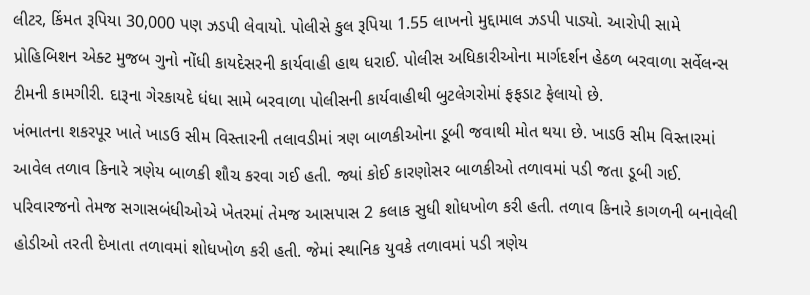લીટર, કિંમત રૂપિયા 30,000 પણ ઝડપી લેવાયો. પોલીસે કુલ રૂપિયા 1.55 લાખનો મુદ્દામાલ ઝડપી પાડ્યો. આરોપી સામે પ્રોહિબિશન એક્ટ મુજબ ગુનો નોંધી કાયદેસરની કાર્યવાહી હાથ ધરાઈ. પોલીસ અધિકારીઓના માર્ગદર્શન હેઠળ બરવાળા સર્વેલન્સ ટીમની કામગીરી. દારૂના ગેરકાયદે ધંધા સામે બરવાળા પોલીસની કાર્યવાહીથી બુટલેગરોમાં ફફડાટ ફેલાયો છે.
ખંભાતના શકરપૂર ખાતે ખાડઉ સીમ વિસ્તારની તલાવડીમાં ત્રણ બાળકીઓના ડૂબી જવાથી મોત થયા છે. ખાડઉ સીમ વિસ્તારમાં આવેલ તળાવ કિનારે ત્રણેય બાળકી શૌચ કરવા ગઈ હતી. જ્યાં કોઈ કારણોસર બાળકીઓ તળાવમાં પડી જતા ડૂબી ગઈ. પરિવારજનો તેમજ સગાસબંધીઓએ ખેતરમાં તેમજ આસપાસ 2 કલાક સુધી શોધખોળ કરી હતી. તળાવ કિનારે કાગળની બનાવેલી હોડીઓ તરતી દેખાતા તળાવમાં શોધખોળ કરી હતી. જેમાં સ્થાનિક યુવકે તળાવમાં પડી ત્રણેય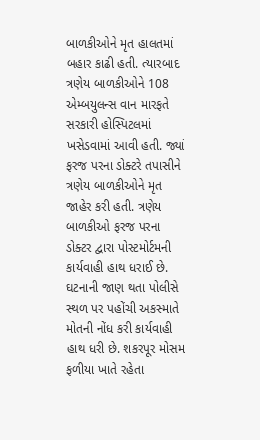બાળકીઓને મૃત હાલતમાં બહાર કાઢી હતી. ત્યારબાદ ત્રણેય બાળકીઓને 108 એમ્બયુલન્સ વાન મારફતે સરકારી હોસ્પિટલમાં ખસેડવામાં આવી હતી. જ્યાં ફરજ પરના ડોક્ટરે તપાસીને ત્રણેય બાળકીઓને મૃત જાહેર કરી હતી. ત્રણેય બાળકીઓ ફરજ પરના ડોક્ટર દ્વારા પોસ્ટમોર્ટમની કાર્યવાહી હાથ ધરાઈ છે. ઘટનાની જાણ થતા પોલીસે સ્થળ પર પહોંચી અકસ્માતે મોતની નોંધ કરી કાર્યવાહી હાથ ધરી છે. શકરપૂર મોસમ ફળીયા ખાતે રહેતા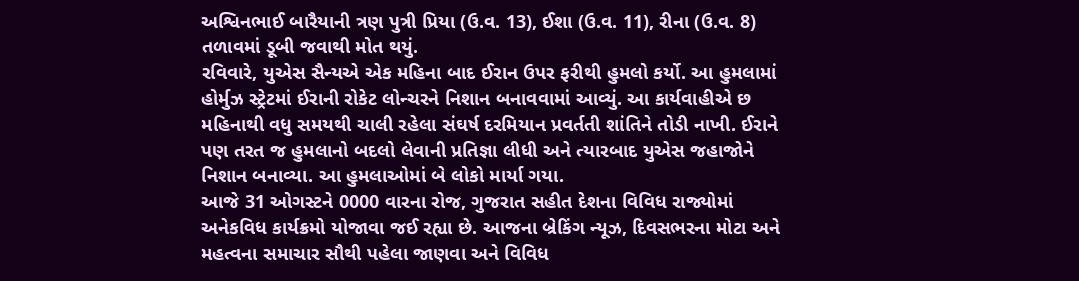અશ્વિનભાઈ બારૈયાની ત્રણ પુત્રી પ્રિયા (ઉ.વ. 13), ઈશા (ઉ.વ. 11), રીના (ઉ.વ. 8) તળાવમાં ડૂબી જવાથી મોત થયું.
રવિવારે, યુએસ સૈન્યએ એક મહિના બાદ ઈરાન ઉપર ફરીથી હુમલો કર્યો. આ હુમલામાં હોર્મુઝ સ્ટ્રેટમાં ઈરાની રોકેટ લોન્ચરને નિશાન બનાવવામાં આવ્યું. આ કાર્યવાહીએ છ મહિનાથી વધુ સમયથી ચાલી રહેલા સંઘર્ષ દરમિયાન પ્રવર્તતી શાંતિને તોડી નાખી. ઈરાને પણ તરત જ હુમલાનો બદલો લેવાની પ્રતિજ્ઞા લીધી અને ત્યારબાદ યુએસ જહાજોને નિશાન બનાવ્યા. આ હુમલાઓમાં બે લોકો માર્યા ગયા.
આજે 31 ઓગસ્ટને 0000 વારના રોજ, ગુજરાત સહીત દેશના વિવિધ રાજ્યોમાં અનેકવિધ કાર્યક્રમો યોજાવા જઈ રહ્યા છે. આજના બ્રેકિંગ ન્યૂઝ, દિવસભરના મોટા અને મહત્વના સમાચાર સૌથી પહેલા જાણવા અને વિવિધ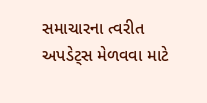સમાચારના ત્વરીત અપડેટ્સ મેળવવા માટે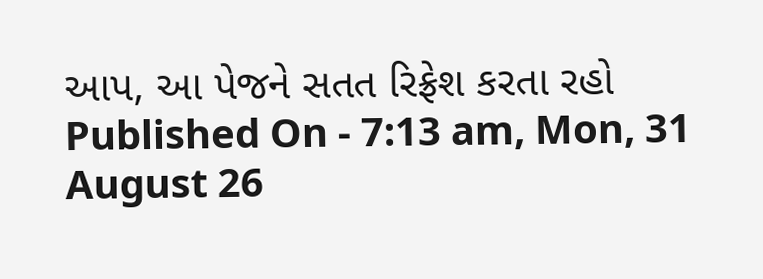આપ, આ પેજને સતત રિફ્રેશ કરતા રહો
Published On - 7:13 am, Mon, 31 August 26